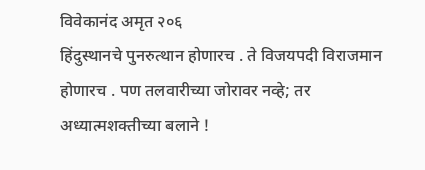विवेकानंद अमृत २०६
हिंदुस्थानचे पुनरुत्थान होणारच . ते विजयपदी विराजमान होणारच . पण तलवारीच्या जोरावर नव्हे; तर अध्यात्मशक्तीच्या बलाने !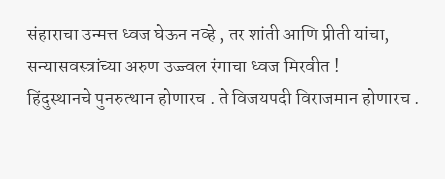संहाराचा उन्मत्त ध्वज घेऊन नव्हे , तर शांती आणि प्रीती यांचा, सन्यासवस्त्रांच्या अरुण उज्ज्वल रंगाचा ध्वज मिरवीत !
हिंदुस्थानचे पुनरुत्थान होणारच . ते विजयपदी विराजमान होणारच .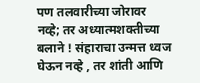पण तलवारीच्या जोरावर नव्हे; तर अध्यात्मशक्तीच्या बलाने ! संहाराचा उन्मत्त ध्वज घेऊन नव्हे , तर शांती आणि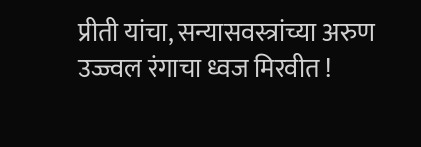प्रीती यांचा, सन्यासवस्त्रांच्या अरुण उज्ज्वल रंगाचा ध्वज मिरवीत !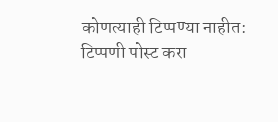कोणत्याही टिप्पण्या नाहीत:
टिप्पणी पोस्ट करा